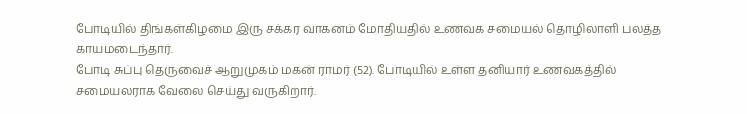போடியில் திங்கள்கிழமை இரு சக்கர வாகனம் மோதியதில் உணவக சமையல் தொழிலாளி பலத்த காயமடைந்தார்.
போடி சுப்பு தெருவைச் ஆறுமுகம் மகன் ராமர் (52). போடியில் உள்ள தனியார் உணவகத்தில் சமையலராக வேலை செய்து வருகிறார்.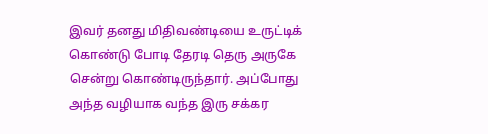இவர் தனது மிதிவண்டியை உருட்டிக் கொண்டு போடி தேரடி தெரு அருகே சென்று கொண்டிருந்தார். அப்போது அந்த வழியாக வந்த இரு சக்கர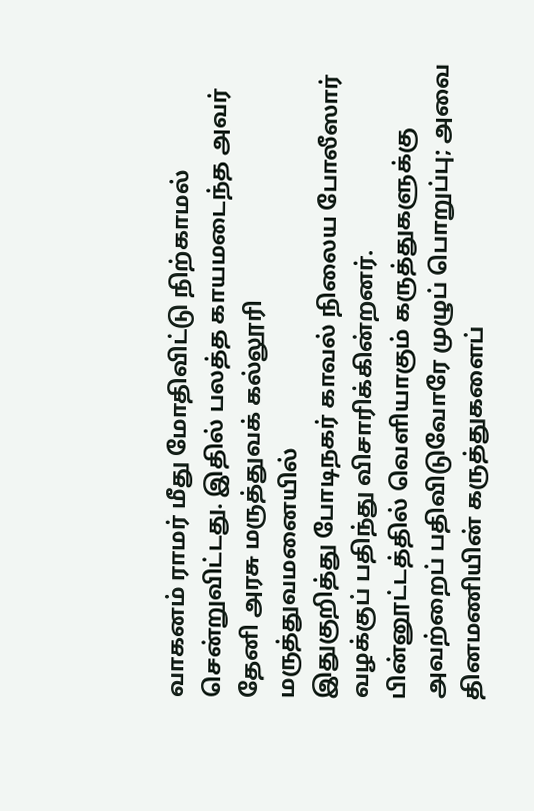வாகனம் ராமர் மீது மோதிவிட்டு நிற்காமல் சென்றுவிட்டது. இதில் பலத்த காயமடைந்த அவர் தேனி அரசு மருத்துவக் கல்லூரி மருத்துவமனையில்
இதுகுறித்து போடிநகர் காவல் நிலைய போலீஸார் வழக்குப் பதிந்து விசாரிக்கின்றனர்.
பின்னூட்டத்தில் வெளியாகும் கருத்துகளுக்கு அவற்றைப் பதிவிடுவோரே முழுப் பொறுப்பு; அவை தினமணியின் கருத்துகளைப்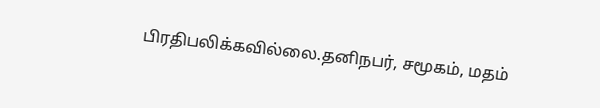பிரதிபலிக்கவில்லை.தனிநபர், சமூகம், மதம்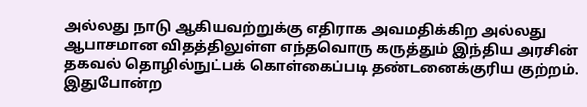அல்லது நாடு ஆகியவற்றுக்கு எதிராக அவமதிக்கிற அல்லது ஆபாசமான விதத்திலுள்ள எந்தவொரு கருத்தும் இந்திய அரசின் தகவல் தொழில்நுட்பக் கொள்கைப்படி தண்டனைக்குரிய குற்றம். இதுபோன்ற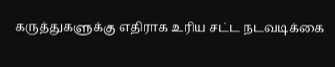கருத்துகளுக்கு எதிராக உரிய சட்ட நடவடிக்கை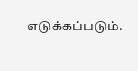எடுக்கப்படும்.